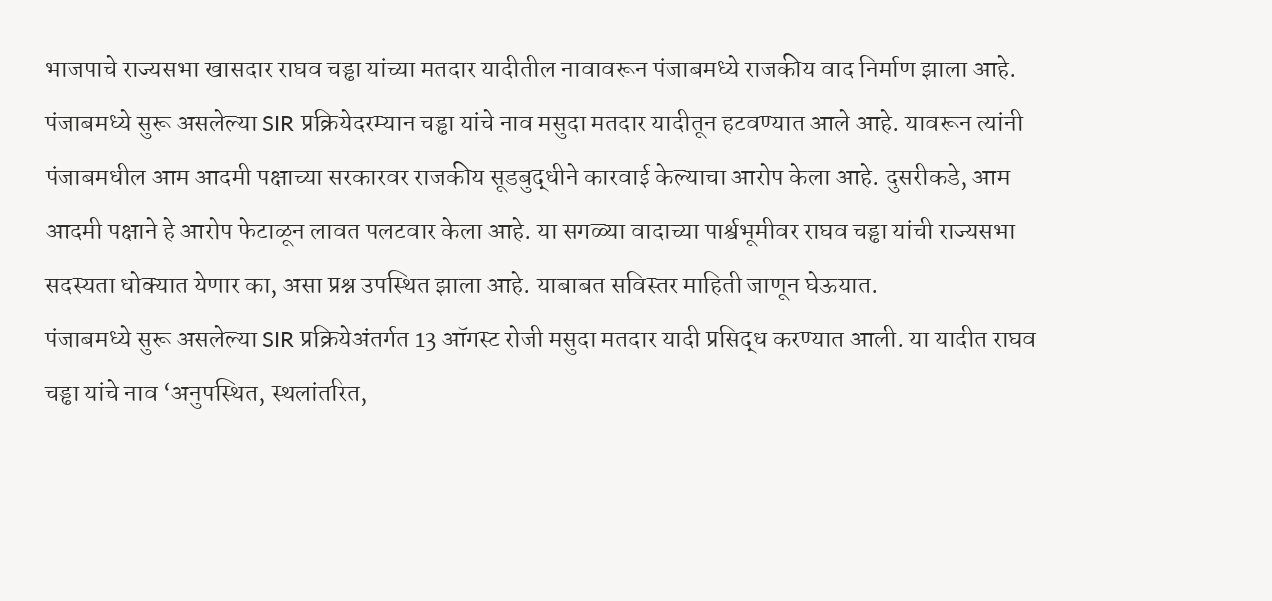भाजपाचे राज्यसभा खासदार राघव चड्ढा यांच्या मतदार यादीतील नावावरून पंजाबमध्ये राजकीय वाद निर्माण झाला आहे. पंजाबमध्ये सुरू असलेल्या SIR प्रक्रियेदरम्यान चड्ढा यांचे नाव मसुदा मतदार यादीतून हटवण्यात आले आहे. यावरून त्यांनी पंजाबमधील आम आदमी पक्षाच्या सरकारवर राजकीय सूडबुद्धीने कारवाई केल्याचा आरोप केला आहे. दुसरीकडे, आम आदमी पक्षाने हे आरोप फेटाळून लावत पलटवार केला आहे. या सगळ्या वादाच्या पार्श्वभूमीवर राघव चड्ढा यांची राज्यसभा सदस्यता धोक्यात येणार का, असा प्रश्न उपस्थित झाला आहे. याबाबत सविस्तर माहिती जाणून घेऊयात.
पंजाबमध्ये सुरू असलेल्या SIR प्रक्रियेअंतर्गत 13 ऑगस्ट रोजी मसुदा मतदार यादी प्रसिद्ध करण्यात आली. या यादीत राघव चड्ढा यांचे नाव ‘अनुपस्थित, स्थलांतरित,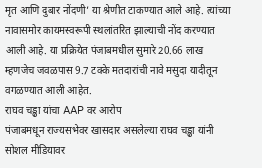मृत आणि दुबार नोंदणी’ या श्रेणीत टाकण्यात आले आहे. त्यांच्या नावासमोर कायमस्वरूपी स्थलांतरित झाल्याची नोंद करण्यात आली आहे. या प्रक्रियेत पंजाबमधील सुमारे 20.66 लाख म्हणजेच जवळपास 9.7 टक्के मतदारांची नावे मसुदा यादीतून वगळण्यात आली आहेत.
राघव चड्ढा यांचा AAP वर आरोप
पंजाबमधून राज्यसभेवर खासदार असलेल्या राघव चड्ढा यांनी सोशल मीडियावर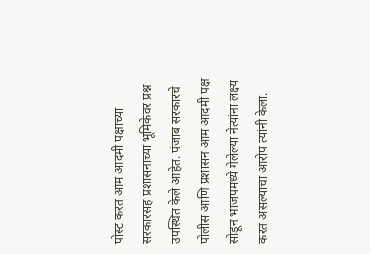पोस्ट करत आम आदमी पक्षाच्या सरकारसह प्रशासनाच्या भूमिकेवर प्रश्न उपस्थित केले आहेत. पंजाब सरकारचे पोलीस आणि प्रशासन आम आदमी पक्ष सोडून भाजपमध्ये गेलेल्या नेत्यांना लक्ष्य करत असल्याचा आरोप त्यांनी केला.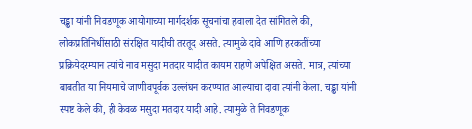चड्ढा यांनी निवडणूक आयोगाच्या मार्गदर्शक सूचनांचा हवाला देत सांगितले की, लोकप्रतिनिधींसाठी संरक्षित यादीची तरतूद असते. त्यामुळे दावे आणि हरकतींच्या प्रक्रियेदरम्यान त्यांचे नाव मसुदा मतदार यादीत कायम राहणे अपेक्षित असते. मात्र, त्यांच्या बाबतीत या नियमाचे जाणीवपूर्वक उल्लंघन करण्यात आल्याचा दावा त्यांनी केला. चड्ढा यांनी स्पष्ट केले की, ही केवळ मसुदा मतदार यादी आहे. त्यामुळे ते निवडणूक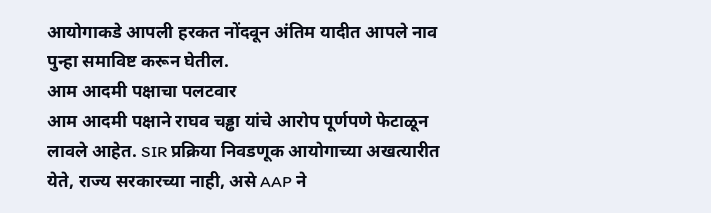आयोगाकडे आपली हरकत नोंदवून अंतिम यादीत आपले नाव पुन्हा समाविष्ट करून घेतील.
आम आदमी पक्षाचा पलटवार
आम आदमी पक्षाने राघव चड्ढा यांचे आरोप पूर्णपणे फेटाळून लावले आहेत. SIR प्रक्रिया निवडणूक आयोगाच्या अखत्यारीत येते, राज्य सरकारच्या नाही, असे AAP ने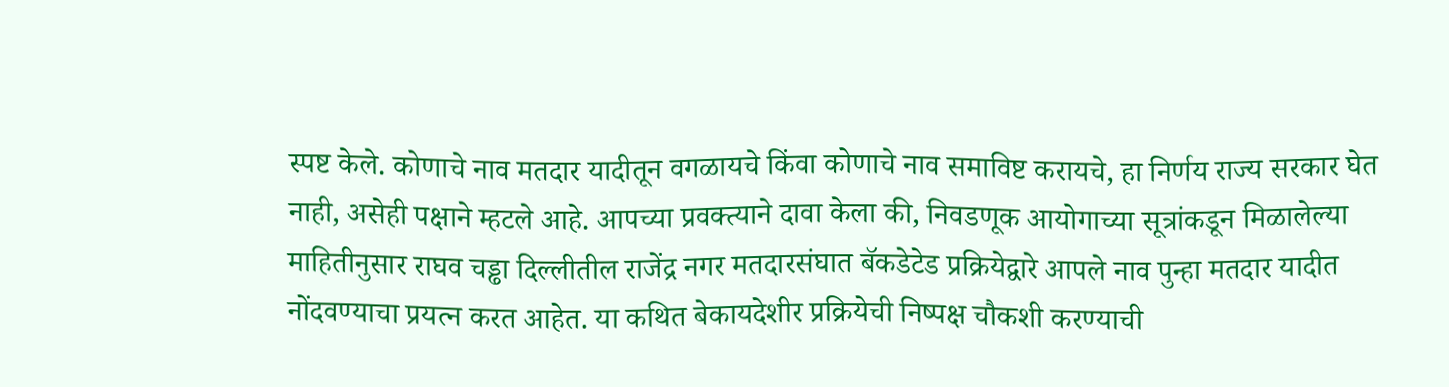स्पष्ट केले. कोणाचे नाव मतदार यादीतून वगळायचे किंवा कोणाचे नाव समाविष्ट करायचे, हा निर्णय राज्य सरकार घेत नाही, असेही पक्षाने म्हटले आहे. आपच्या प्रवक्त्याने दावा केला की, निवडणूक आयोगाच्या सूत्रांकडून मिळालेल्या माहितीनुसार राघव चड्ढा दिल्लीतील राजेंद्र नगर मतदारसंघात बॅकडेटेड प्रक्रियेद्वारे आपले नाव पुन्हा मतदार यादीत नोंदवण्याचा प्रयत्न करत आहेत. या कथित बेकायदेशीर प्रक्रियेची निष्पक्ष चौकशी करण्याची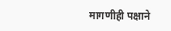मागणीही पक्षाने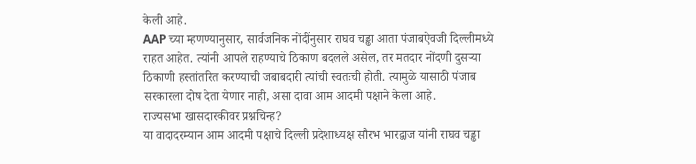केली आहे.
AAP च्या म्हणण्यानुसार, सार्वजनिक नोंदींनुसार राघव चड्ढा आता पंजाबऐवजी दिल्लीमध्ये राहत आहेत. त्यांनी आपले राहण्याचे ठिकाण बदलले असेल, तर मतदार नोंदणी दुसऱ्या ठिकाणी हस्तांतरित करण्याची जबाबदारी त्यांची स्वतःची होती. त्यामुळे यासाठी पंजाब सरकारला दोष देता येणार नाही, असा दावा आम आदमी पक्षाने केला आहे.
राज्यसभा खासदारकीवर प्रश्नचिन्ह?
या वादादरम्यान आम आदमी पक्षाचे दिल्ली प्रदेशाध्यक्ष सौरभ भारद्वाज यांनी राघव चड्ढा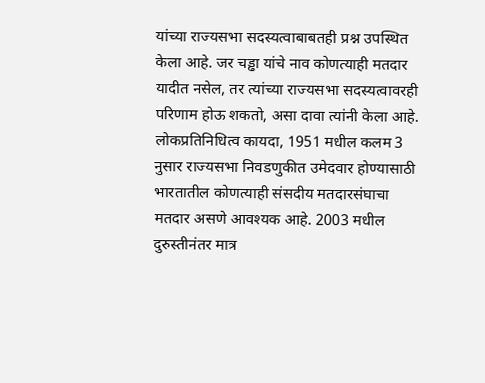यांच्या राज्यसभा सदस्यत्वाबाबतही प्रश्न उपस्थित केला आहे. जर चड्ढा यांचे नाव कोणत्याही मतदार यादीत नसेल, तर त्यांच्या राज्यसभा सदस्यत्वावरही परिणाम होऊ शकतो, असा दावा त्यांनी केला आहे. लोकप्रतिनिधित्व कायदा, 1951 मधील कलम 3 नुसार राज्यसभा निवडणुकीत उमेदवार होण्यासाठी भारतातील कोणत्याही संसदीय मतदारसंघाचा मतदार असणे आवश्यक आहे. 2003 मधील दुरुस्तीनंतर मात्र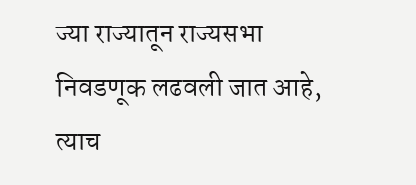ज्या राज्यातून राज्यसभा निवडणूक लढवली जात आहे, त्याच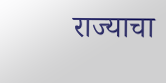राज्याचा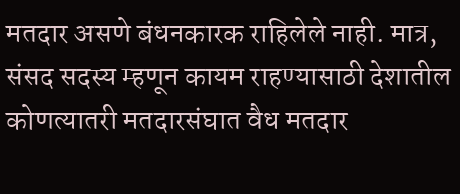मतदार असणे बंधनकारक राहिलेले नाही. मात्र, संसद सदस्य म्हणून कायम राहण्यासाठी देशातील कोणत्यातरी मतदारसंघात वैध मतदार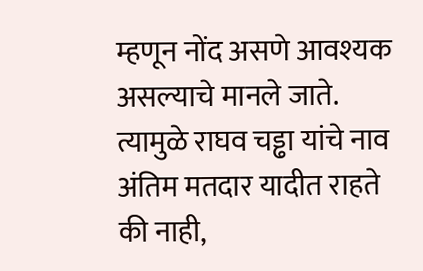म्हणून नोंद असणे आवश्यक असल्याचे मानले जाते. त्यामुळे राघव चड्ढा यांचे नाव अंतिम मतदार यादीत राहते की नाही,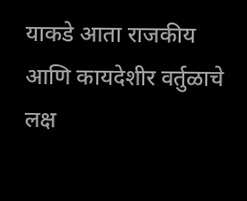याकडे आता राजकीय आणि कायदेशीर वर्तुळाचे लक्ष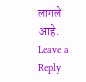लागले आहे.
Leave a Reply